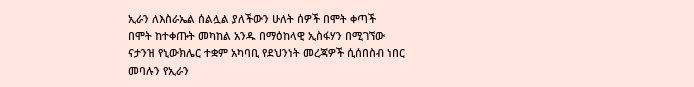ኢራን ለእስራኤል ሰልሏል ያለችውን ሁለት ሰዎች በሞት ቀጣች
በሞት ከተቀጡት መካከል አንዱ በማዕከላዊ ኢስፋሃን በሚገኘው ናታንዝ የኒውክሌር ተቋም አካባቢ የደህንነት መረጃዎች ሲሰበስብ ነበር መባሉን የኢራን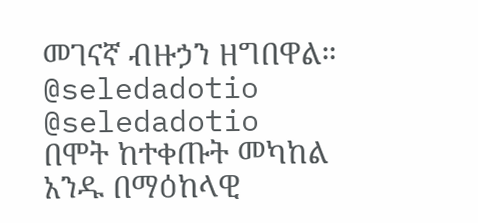መገናኛ ብዙኃን ዘግበዋል።
@seledadotio
@seledadotio
በሞት ከተቀጡት መካከል አንዱ በማዕከላዊ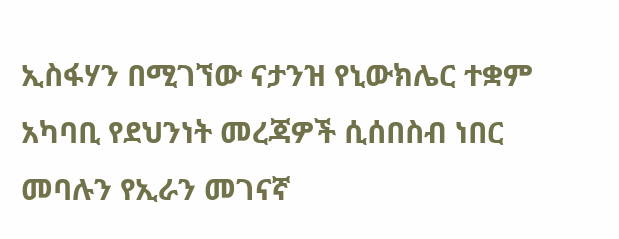ኢስፋሃን በሚገኘው ናታንዝ የኒውክሌር ተቋም አካባቢ የደህንነት መረጃዎች ሲሰበስብ ነበር መባሉን የኢራን መገናኛ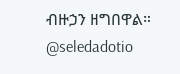ብዙኃን ዘግበዋል።
@seledadotio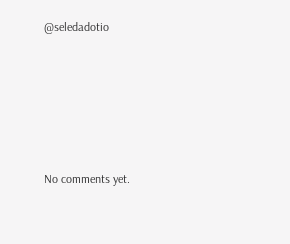@seledadotio









No comments yet.